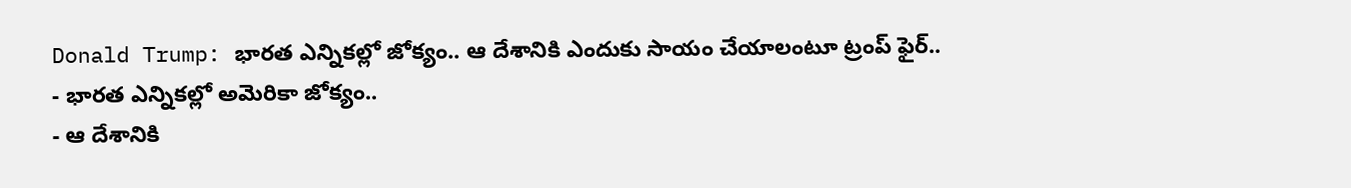Donald Trump: భారత ఎన్నికల్లో జోక్యం.. ఆ దేశానికి ఎందుకు సాయం చేయాలంటూ ట్రంప్ ఫైర్..
- భారత ఎన్నికల్లో అమెరికా జోక్యం..
- ఆ దేశానికి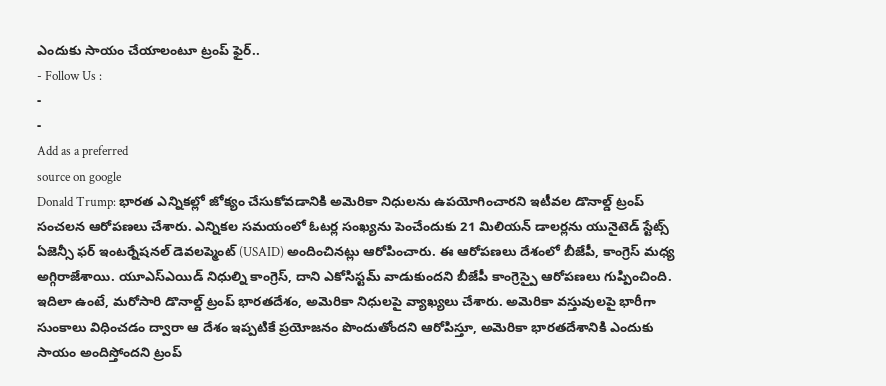ఎందుకు సాయం చేయాలంటూ ట్రంప్ ఫైర్..
- Follow Us :
-
-
Add as a preferred
source on google
Donald Trump: భారత ఎన్నికల్లో జోక్యం చేసుకోవడానికి అమెరికా నిధులను ఉపయోగించారని ఇటీవల డొనాల్డ్ ట్రంప్ సంచలన ఆరోపణలు చేశారు. ఎన్నికల సమయంలో ఓటర్ల సంఖ్యను పెంచేందుకు 21 మిలియన్ డాలర్లను యునైటెడ్ స్టేట్స్ ఏజెన్సీ ఫర్ ఇంటర్నేషనల్ డెవలప్మెంట్ (USAID) అందించినట్లు ఆరోపించారు. ఈ ఆరోపణలు దేశంలో బీజేపీ, కాంగ్రెస్ మధ్య అగ్గిరాజేశాయి. యూఎస్ఎయిడ్ నిధుల్ని కాంగ్రెస్, దాని ఎకోసిస్టమ్ వాడుకుందని బీజేపీ కాంగ్రెస్పై ఆరోపణలు గుప్పించింది.
ఇదిలా ఉంటే, మరోసారి డొనాల్డ్ ట్రంప్ భారతదేశం, అమెరికా నిధులపై వ్యాఖ్యలు చేశారు. అమెరికా వస్తువులపై భారీగా సుంకాలు విధించడం ద్వారా ఆ దేశం ఇప్పటికే ప్రయోజనం పొందుతోందని ఆరోపిస్తూ, అమెరికా భారతదేశానికి ఎందుకు సాయం అందిస్తోందని ట్రంప్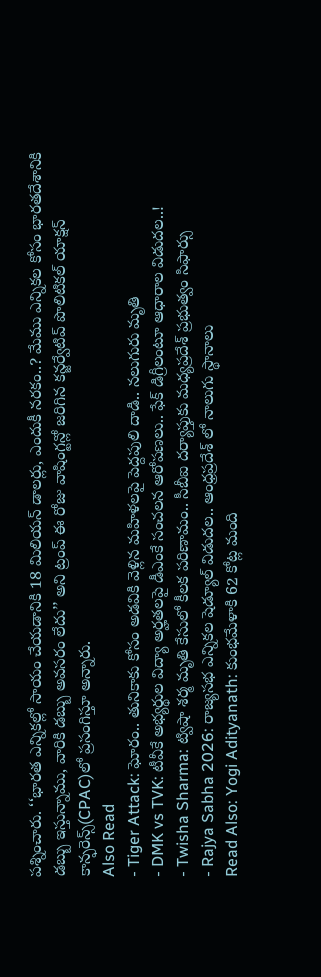పశ్నించారు. ‘‘భారత ఎన్నికల్లో సాయం చేయడానికి 18 మిలియన్ డాలర్లు, ఎందుకీ నరకం..? మేము ఎన్నికల కోసం భారతదేశానికి డబ్బు ఇస్తున్నాము, వారికి డబ్బు అవసరం లేదు’’ అని ట్రంప్ ఈ రోజు వాషింగ్టన్లో జరిగిన కన్జర్వేటివ్ పొలిటికల్ యాక్షన్ కాన్ఫరెన్స్(CPAC)లో ప్రసంగిస్తూ అన్నారు.
Also Read
- Tiger Attack: ఘోరం.. తునికాకు కోసం అడవికి వెళ్లిన మహిళలపై పెద్దపులి దాడి.. నలుగురు మృతి
- DMK vs TVK: టీవీకే అభ్యర్థుల విద్యా అర్హతలపై డీఎంకే సంచలన ఆరోపణలు.. ఫేక్ డిగ్రీలంటూ ఆధారాల విడుదల..!
- Twisha Sharma: ట్విషా శర్మ మృతి కేసులో కీలక పరిణామం.. సీబీఐ దర్యాప్తుకు మధ్యప్రదేశ్ ప్రభుత్వం సిఫార్సు
- Rajya Sabha 2026: రాజ్యసభ ఎన్నికల షెడ్యూల్ విడుదల.. ఆంధ్రప్రదేశ్ లో నాలుగు స్థానాలు
Read Also: Yogi Adityanath: కుంభమేళాకి 62 కోట్ల మంది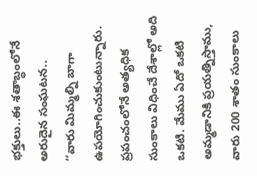భక్తులు..ఈ శతాబ్ధంలోనే అరుదైన సంఘటన..
‘‘వారు మిమ్మల్ని బాగా ఉపయోగించుకుంటున్నారు. ప్రపంచంలోనే అత్యధిక సుంకాలు విధించే దేశాల్లో అది ఒకటి. మేము ఏదో ఒకటి అమ్మడానికి ప్రయత్నిస్తాము, వారు 200 శాతం సుంకాలు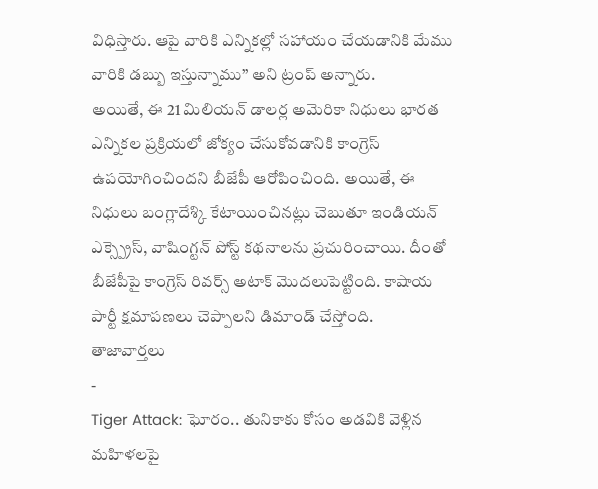విధిస్తారు. ఆపై వారికి ఎన్నికల్లో సహాయం చేయడానికి మేము వారికి డబ్బు ఇస్తున్నాము’’ అని ట్రంప్ అన్నారు.
అయితే, ఈ 21 మిలియన్ డాలర్ల అమెరికా నిధులు భారత ఎన్నికల ప్రక్రియలో జోక్యం చేసుకోవడానికి కాంగ్రెస్ ఉపయోగించిందని బీజేపీ ఆరోపించింది. అయితే, ఈ నిధులు బంగ్లాదేశ్కి కేటాయించినట్లు చెబుతూ ఇండియన్ ఎక్స్ప్రెస్, వాషింగ్టన్ పోస్ట్ కథనాలను ప్రచురించాయి. దీంతో బీజేపీపై కాంగ్రెస్ రివర్స్ అటాక్ మొదలుపెట్టింది. కాషాయ పార్టీ క్షమాపణలు చెప్పాలని డిమాండ్ చేస్తోంది.
తాజావార్తలు
-
Tiger Attack: ఘోరం.. తునికాకు కోసం అడవికి వెళ్లిన మహిళలపై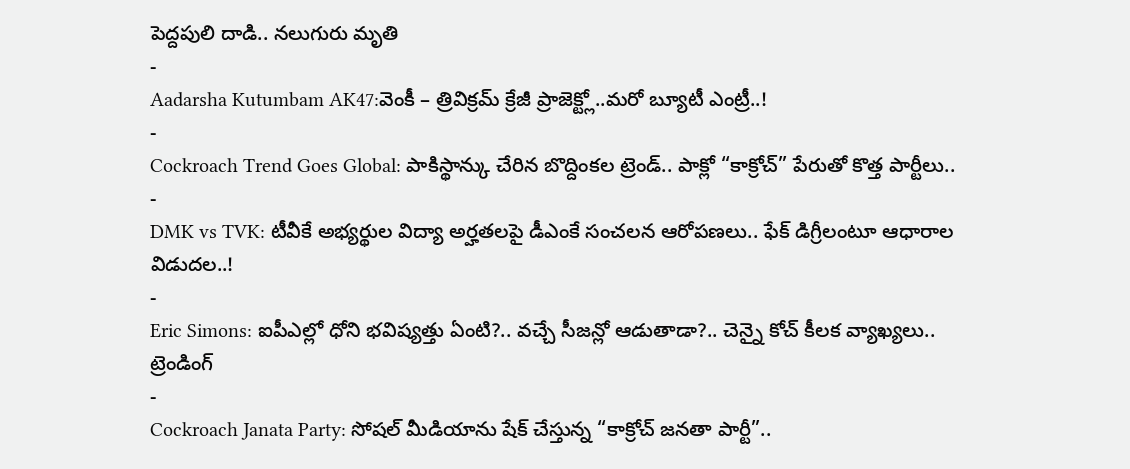పెద్దపులి దాడి.. నలుగురు మృతి
-
Aadarsha Kutumbam AK47:వెంకీ – త్రివిక్రమ్ క్రేజీ ప్రాజెక్ట్లో..మరో బ్యూటీ ఎంట్రీ..!
-
Cockroach Trend Goes Global: పాకిస్థాన్కు చేరిన బొద్దింకల ట్రెండ్.. పాక్లో “కాక్రోచ్” పేరుతో కొత్త పార్టీలు..
-
DMK vs TVK: టీవీకే అభ్యర్థుల విద్యా అర్హతలపై డీఎంకే సంచలన ఆరోపణలు.. ఫేక్ డిగ్రీలంటూ ఆధారాల విడుదల..!
-
Eric Simons: ఐపీఎల్లో ధోని భవిష్యత్తు ఏంటి?.. వచ్చే సీజన్లో ఆడుతాడా?.. చెన్నై కోచ్ కీలక వ్యాఖ్యలు..
ట్రెండింగ్
-
Cockroach Janata Party: సోషల్ మీడియాను షేక్ చేస్తున్న “కాక్రోచ్ జనతా పార్టీ”..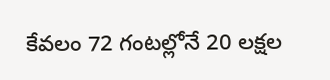కేవలం 72 గంటల్లోనే 20 లక్షల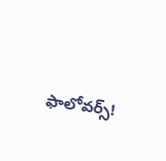ఫాలోవర్స్!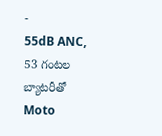-
55dB ANC, 53 గంటల బ్యాటరీతో Moto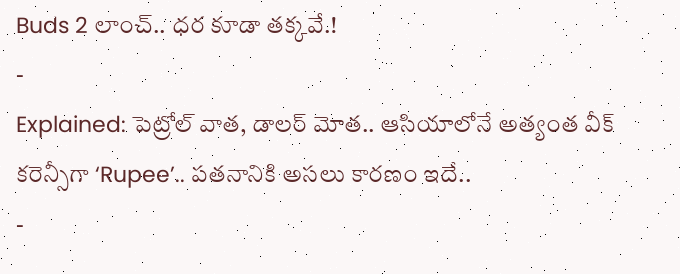Buds 2 లాంచ్.. ధర కూడా తక్కవే.!
-
Explained: పెట్రోల్ వాత, డాలర్ మోత.. ఆసియాలోనే అత్యంత వీక్ కరెన్సీగా ‘Rupee’.. పతనానికి అసలు కారణం ఇదే..
-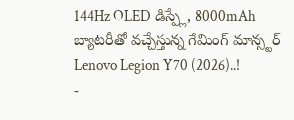144Hz OLED డిస్ప్లే, 8000mAh బ్యాటరీతో వచ్చేస్తున్న గేమింగ్ మాన్స్టర్ Lenovo Legion Y70 (2026)..!
-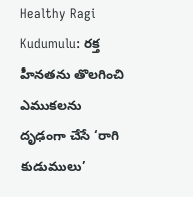Healthy Ragi Kudumulu: రక్త హీనతను తొలగించి ఎముకలను దృఢంగా చేసే ‘రాగి కుడుములు’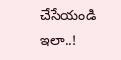చేసేయండి ఇలా..!